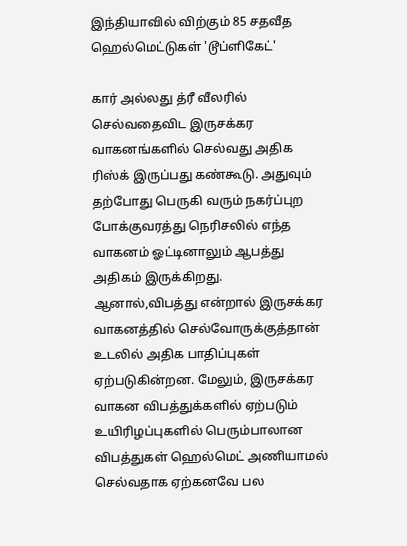இந்தியாவில் விற்கும் 85 சதவீத ஹெல்மெட்டுகள் 'டூப்ளிகேட்'

கார் அல்லது த்ரீ வீலரில் செல்வதைவிட இருசக்கர வாகனங்களில் செல்வது அதிக ரிஸ்க் இருப்பது கண்கூடு. அதுவும் தற்போது பெருகி வரும் நகர்ப்புற போக்குவரத்து நெரிசலில் எந்த வாகனம் ஓட்டினாலும் ஆபத்து அதிகம் இருக்கிறது.
ஆனால்,விபத்து என்றால் இருசக்கர வாகனத்தில் செல்வோருக்குத்தான் உடலில் அதிக பாதிப்புகள் ஏற்படுகின்றன. மேலும், இருசக்கர வாகன விபத்துக்களில் ஏற்படும் உயிரிழப்புகளில் பெரும்பாலான விபத்துகள் ஹெல்மெட் அணியாமல் செல்வதாக ஏற்கனவே பல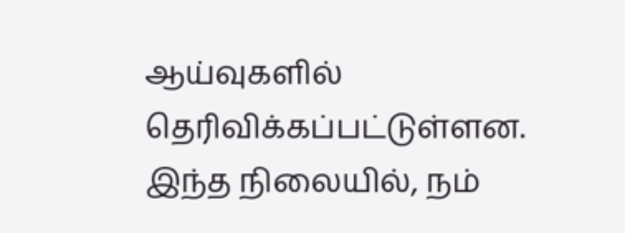ஆய்வுகளில் தெரிவிக்கப்பட்டுள்ளன.
இந்த நிலையில், நம்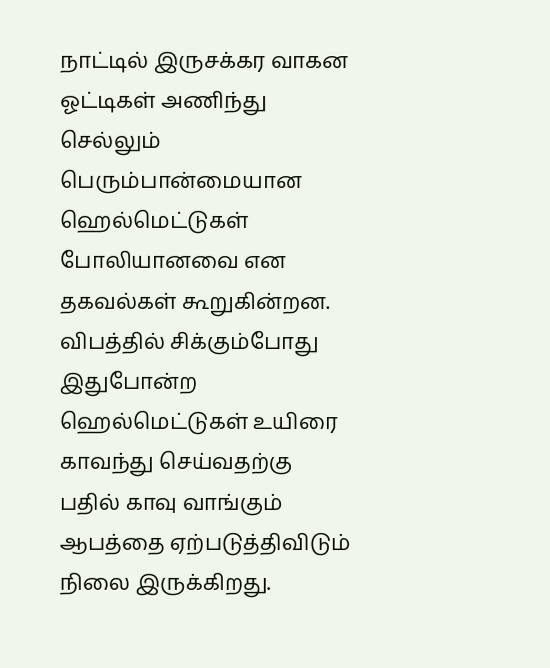நாட்டில் இருசக்கர வாகன ஓட்டிகள் அணிந்து செல்லும் பெரும்பான்மையான ஹெல்மெட்டுகள் போலியானவை என தகவல்கள் கூறுகின்றன. விபத்தில் சிக்கும்போது இதுபோன்ற ஹெல்மெட்டுகள் உயிரை காவந்து செய்வதற்கு பதில் காவு வாங்கும் ஆபத்தை ஏற்படுத்திவிடும் நிலை இருக்கிறது.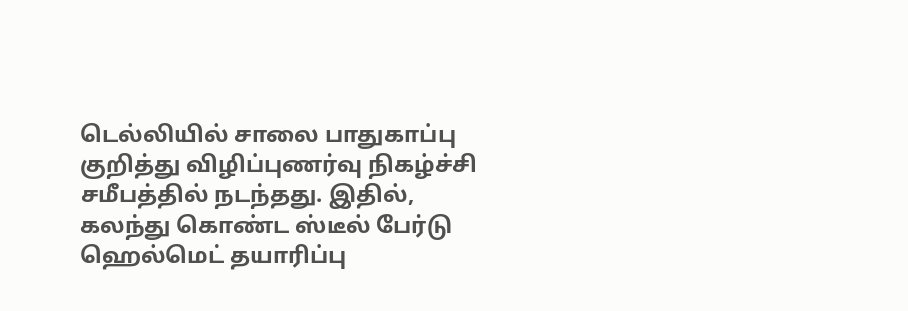டெல்லியில் சாலை பாதுகாப்பு குறித்து விழிப்புணர்வு நிகழ்ச்சி சமீபத்தில் நடந்தது. இதில், கலந்து கொண்ட ஸ்டீல் பேர்டு ஹெல்மெட் தயாரிப்பு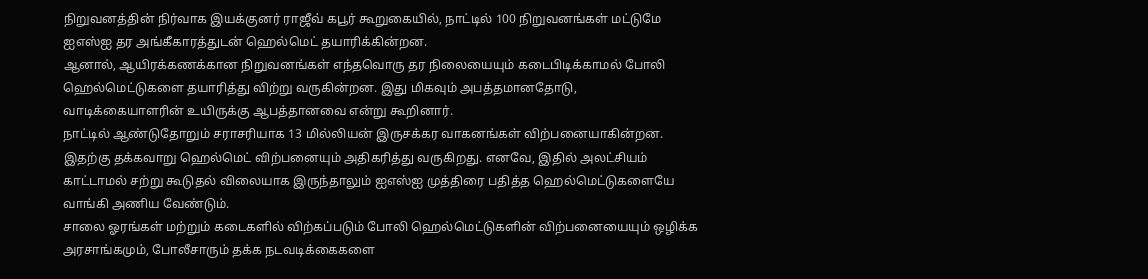நிறுவனத்தின் நிர்வாக இயக்குனர் ராஜீவ் கபூர் கூறுகையில், நாட்டில் 100 நிறுவனங்கள் மட்டுமே ஐஎஸ்ஐ தர அங்கீகாரத்துடன் ஹெல்மெட் தயாரிக்கின்றன.
ஆனால், ஆயிரக்கணக்கான நிறுவனங்கள் எந்தவொரு தர நிலையையும் கடைபிடிக்காமல் போலி ஹெல்மெட்டுகளை தயாரித்து விற்று வருகின்றன. இது மிகவும் அபத்தமானதோடு, வாடிக்கையாளரின் உயிருக்கு ஆபத்தானவை என்று கூறினார்.
நாட்டில் ஆண்டுதோறும் சராசரியாக 13 மில்லியன் இருசக்கர வாகனங்கள் விற்பனையாகின்றன. இதற்கு தக்கவாறு ஹெல்மெட் விற்பனையும் அதிகரித்து வருகிறது. எனவே, இதில் அலட்சியம் காட்டாமல் சற்று கூடுதல் விலையாக இருந்தாலும் ஐஎஸ்ஐ முத்திரை பதித்த ஹெல்மெட்டுகளையே வாங்கி அணிய வேண்டும்.
சாலை ஓரங்கள் மற்றும் கடைகளில் விற்கப்படும் போலி ஹெல்மெட்டுகளின் விற்பனையையும் ஒழிக்க அரசாங்கமும், போலீசாரும் தக்க நடவடிக்கைகளை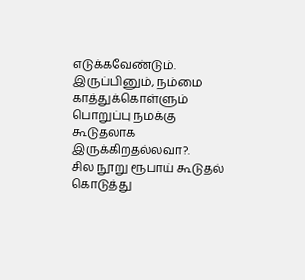எடுக்கவேண்டும். இருப்பினும், நம்மை காத்துக்கொள்ளும் பொறுப்பு நமக்கு கூடுதலாக இருக்கிறதல்லவா?.
சில நூறு ரூபாய் கூடுதல் கொடுத்து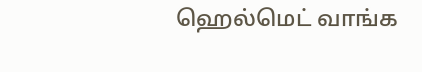ஹெல்மெட் வாங்க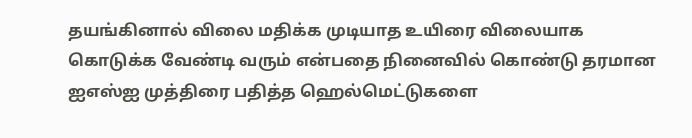தயங்கினால் விலை மதிக்க முடியாத உயிரை விலையாக கொடுக்க வேண்டி வரும் என்பதை நினைவில் கொண்டு தரமான ஐஎஸ்ஐ முத்திரை பதித்த ஹெல்மெட்டுகளை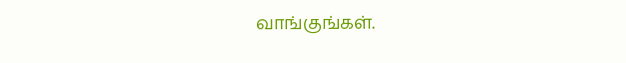வாங்குங்கள்.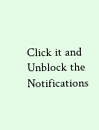Click it and Unblock the Notifications